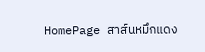HomePage สาส์นหมึกแดง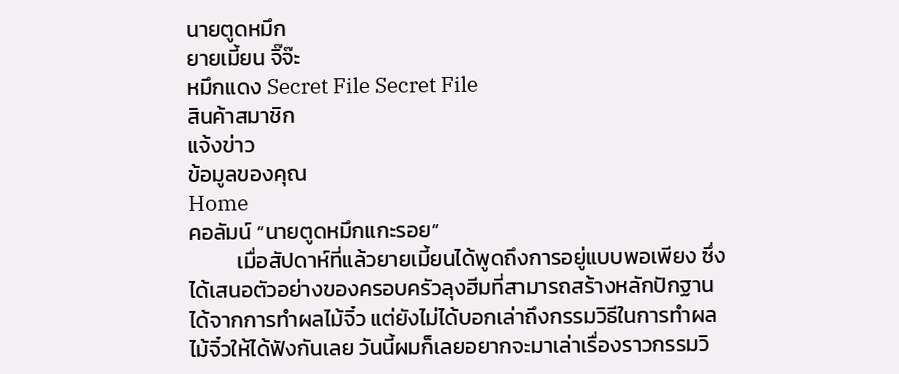นายตูดหมึก
ยายเมี้ยน จิ๊จ๊ะ
หมึกแดง Secret File Secret File
สินค้าสมาชิก
แจ้งข่าว
ข้อมูลของคุณ
Home
คอลัมน์ “นายตูดหมึกแกะรอย”
          เมื่อสัปดาห์ที่แล้วยายเมี้ยนได้พูดถึงการอยู่แบบพอเพียง ซึ่งได้เสนอตัวอย่างของครอบครัวลุงฮีมที่สามารถสร้างหลักปักฐานได้จากการทำผลไม้จิ๋ว แต่ยังไม่ได้บอกเล่าถึงกรรมวิธีในการทำผลไม้จิ๋วให้ได้ฟังกันเลย วันนี้ผมก็เลยอยากจะมาเล่าเรื่องราวกรรมวิ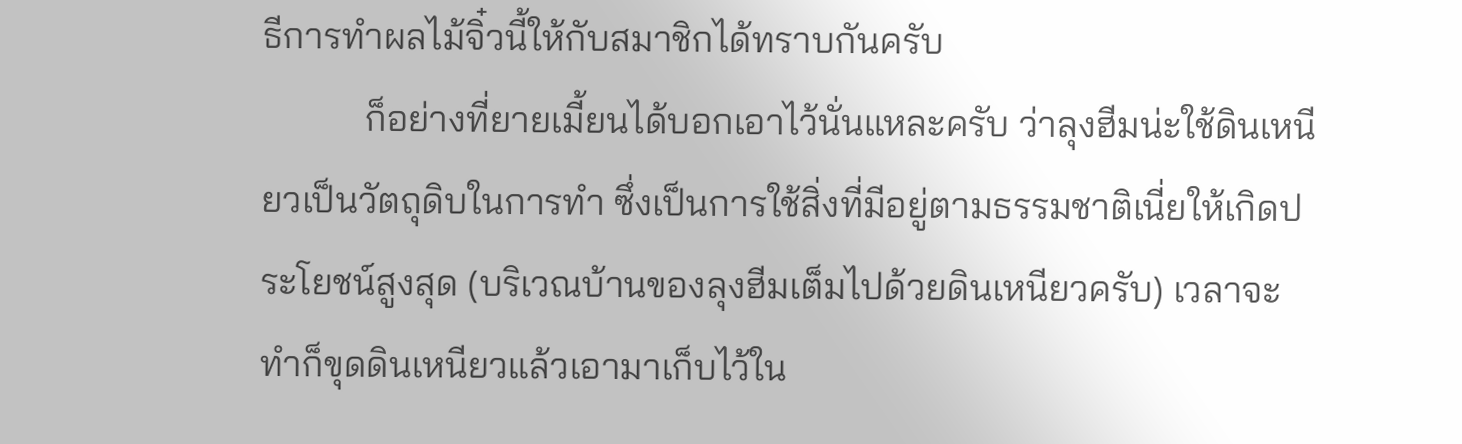ธีการทำผลไม้จิ๋วนี้ให้กับสมาชิกได้ทราบกันครับ
           ก็อย่างที่ยายเมี้ยนได้บอกเอาไว้นั่นแหละครับ ว่าลุงฮีมน่ะใช้ดินเหนียวเป็นวัตถุดิบในการทำ ซึ่งเป็นการใช้สิ่งที่มีอยู่ตามธรรมชาติเนี่ยให้เกิดประโยชน์สูงสุด (บริเวณบ้านของลุงฮีมเต็มไปด้วยดินเหนียวครับ) เวลาจะทำก็ขุดดินเหนียวแล้วเอามาเก็บไว้ใน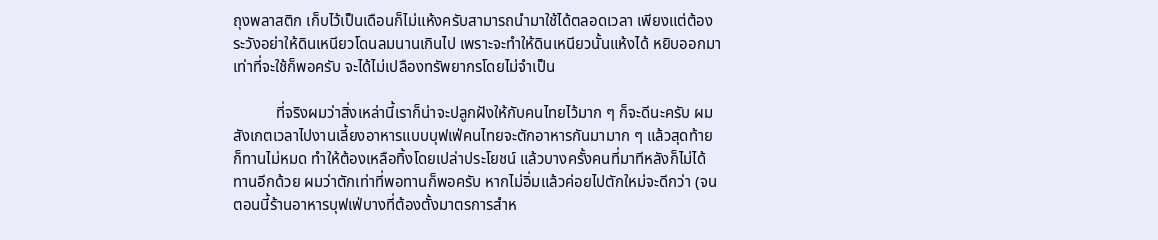ถุงพลาสติก เก็บไว้เป็นเดือนก็ไม่แห้งครับสามารถนำมาใช้ได้ตลอดเวลา เพียงแต่ต้องระวังอย่าให้ดินเหนียวโดนลมนานเกินไป เพราะจะทำให้ดินเหนียวนั้นแห้งได้ หยิบออกมาเท่าที่จะใช้ก็พอครับ จะได้ไม่เปลืองทรัพยากรโดยไม่จำเป็น

           ที่จริงผมว่าสิ่งเหล่านี้เราก็น่าจะปลูกฝังให้กับคนไทยไว้มาก ๆ ก็จะดีนะครับ ผมสังเกตเวลาไปงานเลี้ยงอาหารแบบบุฟเฟ่คนไทยจะตักอาหารกันมามาก ๆ แล้วสุดท้ายก็ทานไม่หมด ทำให้ต้องเหลือทิ้งโดยเปล่าประโยชน์ แล้วบางครั้งคนที่มาทีหลังก็ไม่ได้ทานอีกด้วย ผมว่าตักเท่าที่พอทานก็พอครับ หากไม่อิ่มแล้วค่อยไปตักใหม่จะดีกว่า (จนตอนนี้ร้านอาหารบุฟเฟ่บางที่ต้องตั้งมาตรการสำห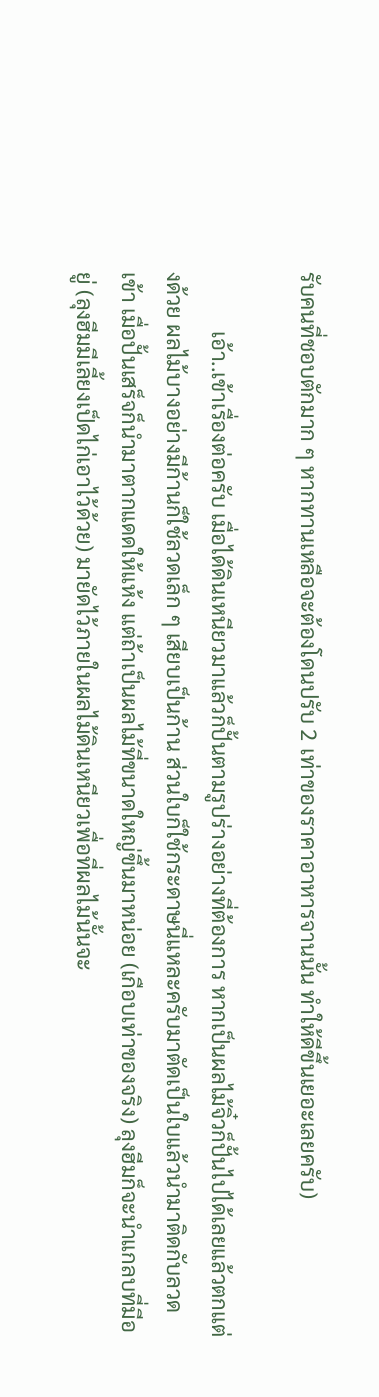รับคนที่ชอบตักมาก ๆ หากทานเหลือจะต้องโดนปรับ 2 เท่าของราคาอาหารจานนั้น ทำให้ดีขึ้นเยอะเลยครับ)

           เอ้า..เข้าเรื่องต่อครับ เมื่อได้ดินเหนียวมาแล้วก็ปั้นตามรูปร่างอย่างที่ต้องการ หากเป็นผลไม้จิ๋วก็ปั้นไปได้เลยแล้วตกแต่งด้วย ผลไม้บางอย่างมีก้านก็ใช้ลวดเล็ก ๆ เสียบเป็นก้าน ส่วนใบก็ใช้กระดาษนี่แหละครับมาตัดเป็นใบแล้วนำมาติดกับลวดเข้า เมื่อปั้นเสร็จก็นำมาตากแดดให้แห้ง แต่ถ้าเป็นผลไม้ที่ขนาดใหญ่ขึ้นมาหน่อย (เกือบเท่าของจริง) ลุงฮีมก็จะนำแกลบที่มีอยู่ (ลุงฮีมมีเลี้ยงเป็ดไก่เอาไว้ด้วย) มายัดไว้ภายในผลไม้ดินเหนียวเพื่อที่ผลไม้นั้นจะ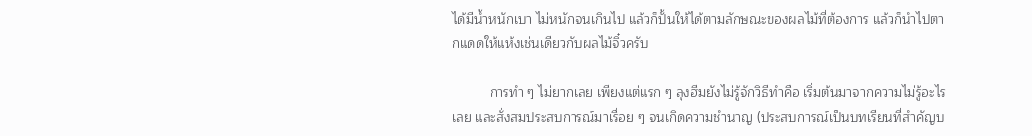ได้มีน้ำหนักเบา ไม่หนักจนเกินไป แล้วก็ปั้นให้ได้ตามลักษณะของผลไม้ที่ต้องการ แล้วก็นำไปตากแดดให้แห้งเช่นเดียวกับผลไม้จิ๋วครับ

          การทำ ๆ ไม่ยากเลย เพียงแต่แรก ๆ ลุงฮีมยังไม่รู้จักวิธีทำคือ เริ่มต้นมาจากความไม่รู้อะไรเลย และสั่งสมประสบการณ์มาเรื่อย ๆ จนเกิดความชำนาญ (ประสบการณ์เป็นบทเรียนที่สำคัญบ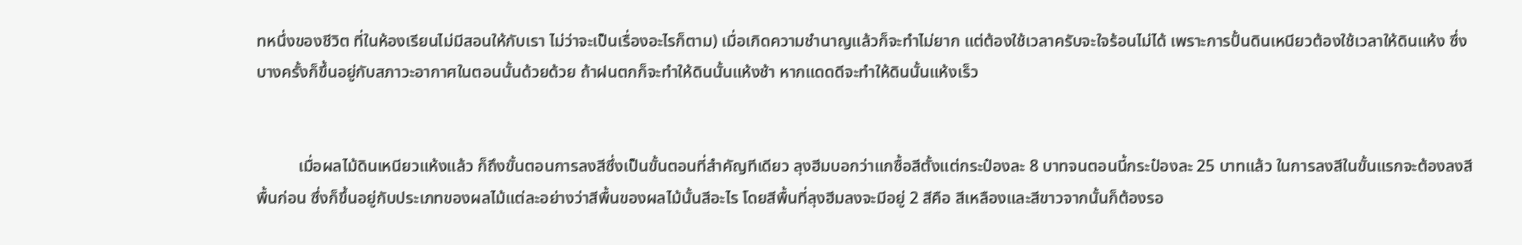ทหนึ่งของชีวิต ที่ในห้องเรียนไม่มีสอนให้กับเรา ไม่ว่าจะเป็นเรื่องอะไรก็ตาม) เมื่อเกิดความชำนาญแล้วก็จะทำไม่ยาก แต่ต้องใช้เวลาครับจะใจร้อนไม่ได้ เพราะการปั้นดินเหนียวต้องใช้เวลาให้ดินแห้ง ซึ่งบางครั้งก็ขึ้นอยู่กับสภาวะอากาศในตอนนั้นด้วยด้วย ถ้าฝนตกก็จะทำให้ดินนั้นแห้งช้า หากแดดดีจะทำให้ดินนั้นแห้งเร็ว


          เมื่อผลไม้ดินเหนียวแห้งแล้ว ก็ถึงขั้นตอนการลงสีซึ่งเป็นขั้นตอนที่สำคัญทีเดียว ลุงฮีมบอกว่าแกซื้อสีตั้งแต่กระป๋องละ 8 บาทจนตอนนี้กระป๋องละ 25 บาทแล้ว ในการลงสีในขั้นแรกจะต้องลงสีพื้นก่อน ซึ่งก็ขึ้นอยู่กับประเภทของผลไม้แต่ละอย่างว่าสีพื้นของผลไม้นั้นสีอะไร โดยสีพื้นที่ลุงฮีมลงจะมีอยู่ 2 สีคือ สีเหลืองและสีขาวจากนั้นก็ต้องรอ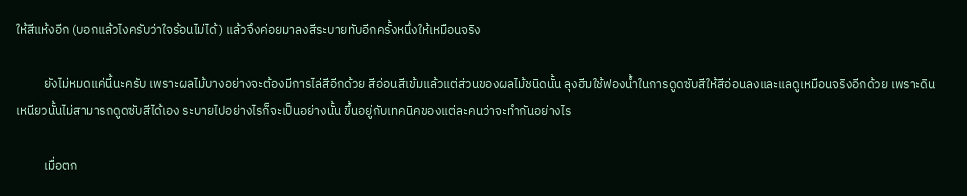ให้สีแห้งอีก (บอกแล้วไงครับว่าใจร้อนไม่ได้) แล้วจึงค่อยมาลงสีระบายทับอีกครั้งหนึ่งให้เหมือนจริง

          ยังไม่หมดแค่นี้นะครับ เพราะผลไม้บางอย่างจะต้องมีการไล่สีอีกด้วย สีอ่อนสีเข้มแล้วแต่ส่วนของผลไม้ชนิดนั้น ลุงฮีมใช้ฟองน้ำในการดูดซับสีให้สีอ่อนลงและแลดูเหมือนจริงอีกด้วย เพราะดินเหนียวนั้นไม่สามารถดูดซับสีได้เอง ระบายไปอย่างไรก็จะเป็นอย่างนั้น ขึ้นอยู่กับเทคนิคของแต่ละคนว่าจะทำกันอย่างไร

          เมื่อตก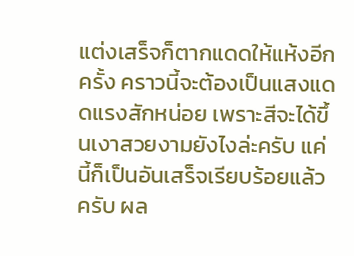แต่งเสร็จก็ตากแดดให้แห้งอีกครั้ง คราวนี้จะต้องเป็นแสงแดดแรงสักหน่อย เพราะสีจะได้ขึ้นเงาสวยงามยังไงล่ะครับ แค่นี้ก็เป็นอันเสร็จเรียบร้อยแล้วครับ ผล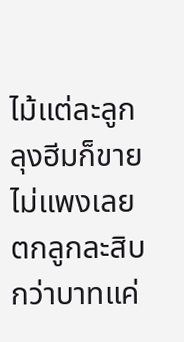ไม้แต่ละลูกลุงฮีมก็ขายไม่แพงเลย ตกลูกละสิบกว่าบาทแค่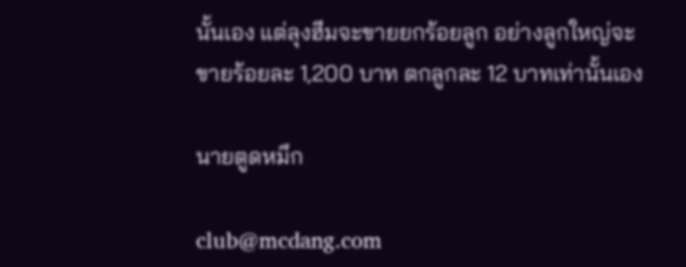นั้นเอง แต่ลุงฮีมจะขายยกร้อยลูก อย่างลูกใหญ่จะขายร้อยละ 1,200 บาท ตกลูกละ 12 บาทเท่านั้นเอง

นายตูดหมึก

club@mcdang.com